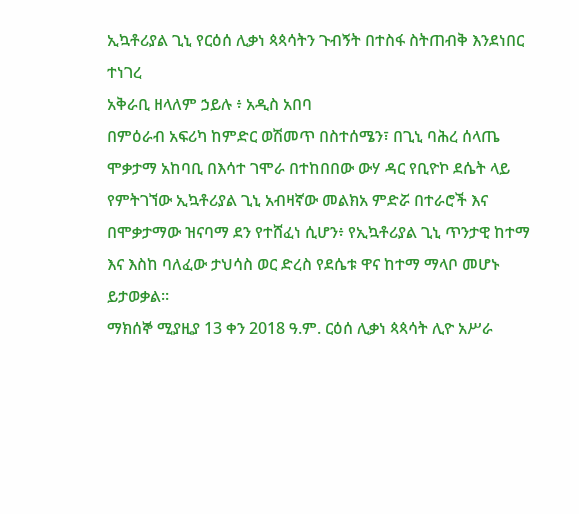ኢኳቶሪያል ጊኒ የርዕሰ ሊቃነ ጳጳሳትን ጉብኝት በተስፋ ስትጠብቅ እንደነበር ተነገረ
አቅራቢ ዘላለም ኃይሉ ፥ አዲስ አበባ
በምዕራብ አፍሪካ ከምድር ወሽመጥ በስተሰሜን፣ በጊኒ ባሕረ ሰላጤ ሞቃታማ አከባቢ በእሳተ ገሞራ በተከበበው ውሃ ዳር የቢዮኮ ደሴት ላይ የምትገኘው ኢኳቶሪያል ጊኒ አብዛኛው መልክአ ምድሯ በተራሮች እና በሞቃታማው ዝናባማ ደን የተሸፈነ ሲሆን፥ የኢኳቶሪያል ጊኒ ጥንታዊ ከተማ እና እስከ ባለፈው ታህሳስ ወር ድረስ የደሴቱ ዋና ከተማ ማላቦ መሆኑ ይታወቃል።
ማክሰኞ ሚያዚያ 13 ቀን 2018 ዓ.ም. ርዕሰ ሊቃነ ጳጳሳት ሊዮ አሥራ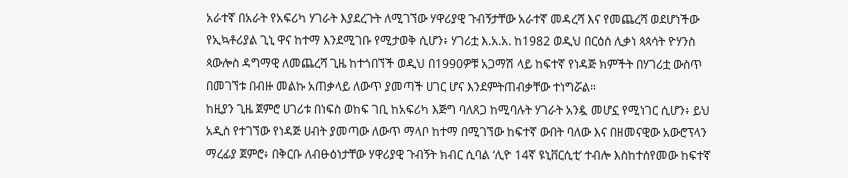አራተኛ በአራት የአፍሪካ ሃገራት እያደረጉት ለሚገኘው ሃዋሪያዊ ጉብኝታቸው አራተኛ መዳረሻ እና የመጨረሻ ወደሆነችው የኢኳቶሪያል ጊኒ ዋና ከተማ እንደሚገቡ የሚታወቅ ሲሆን፥ ሃገሪቷ እ.አ.አ. ከ1982 ወዲህ በርዕሰ ሊቃነ ጳጳሳት ዮሃንስ ጳውሎስ ዳግማዊ ለመጨረሻ ጊዜ ከተጎበኘች ወዲህ በ1990ዎቹ አጋማሽ ላይ ከፍተኛ የነዳጅ ክምችት በሃገሪቷ ውስጥ በመገኘቱ በብዙ መልኩ አጠቃላይ ለውጥ ያመጣች ሀገር ሆና እንደምትጠብቃቸው ተነግሯል።
ከዚያን ጊዜ ጀምሮ ሀገሪቱ በነፍስ ወከፍ ገቢ ከአፍሪካ እጅግ ባለጸጋ ከሚባሉት ሃገራት አንዷ መሆኗ የሚነገር ሲሆን፥ ይህ አዲስ የተገኘው የነዳጅ ሀብት ያመጣው ለውጥ ማላቦ ከተማ በሚገኘው ከፍተኛ ውበት ባለው እና በዘመናዊው አውሮፕላን ማረፊያ ጀምሮ፥ በቅርቡ ለብፁዕነታቸው ሃዋሪያዊ ጉብኝት ክብር ሲባል ‘ሊዮ 14ኛ ዩኒቨርሲቲ’ ተብሎ እስከተሰየመው ከፍተኛ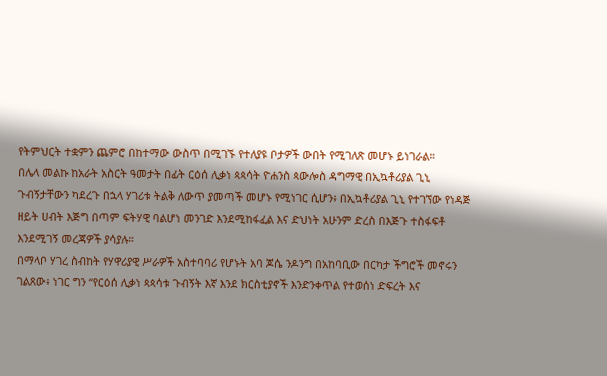የትምህርት ተቋምን ጨምሮ በከተማው ውስጥ በሚገኙ የተለያዩ ቦታዎች ውበት የሚገለጽ መሆኑ ይነገራል።
በሌላ መልኩ ከአራት አስርት ዓመታት በፊት ርዕሰ ሊቃነ ጳጳሳት ዮሐንስ ጳውሎስ ዳግማዊ በኢኳቶሪያል ጊኒ ጉብኝታቸውን ካደረጉ በኋላ ሃገሪቱ ትልቅ ለውጥ ያመጣች መሆኑ የሚነገር ሲሆን፥ በኢኳቶሪያል ጊኒ የተገኘው የነዳጅ ዘይት ሀብት እጅግ በጣም ፍትሃዊ ባልሆነ መንገድ እንደሚከፋፈል እና ድህነት አሁንም ድረስ በእጅጉ ተስፋፍቶ እንደሚገኝ መረጃዎች ያሳያሉ።
በማላቦ ሃገረ ስብከት የሃዋሪያዊ ሥራዎች አስተባባሪ የሆኑት አባ ጆሴ ንዶንግ በአከባቢው በርካታ ችግሮች መኖሩን ገልጸው፥ ነገር ግን “የርዕሰ ሊቃነ ጳጳሳቱ ጉብኝት እኛ እንደ ክርስቲያኖች እንድንቀጥል የተወሰነ ድፍረት እና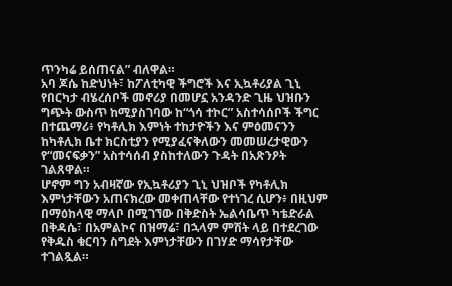ጥንካሬ ይሰጠናል” ብለዋል።
አባ ጆሴ ከድህነት፣ ከፖለቲካዊ ችግሮች እና ኢኳቶሪያል ጊኒ የበርካታ ብሄረሰቦች መኖሪያ በመሆኗ አንዳንድ ጊዜ ህዝቡን ግጭት ውስጥ ከሚያስገባው ከ“ጎሳ ተኮር” አስተሳሰቦች ችግር በተጨማሪ፥ የካቶሊክ እምነት ተከታዮችን እና ምዕመናንን ከካቶሊክ ቤተ ክርስቲያን የሚያፈናቅለውን መመሠረታዊውን የ“መናፍቃን” አስተሳሰብ ያስከተለውን ጉዳት በአጽንዖት ገልጸዋል።
ሆኖም ግን አብዛኛው የኢኳቶሪያን ጊኒ ህዝቦች የካቶሊክ እምነታቸውን አጠናክረው መቀጠላቸው የተነገረ ሲሆን፥ በዚህም በማዕከላዊ ማላቦ በሚገኘው በቅድስት ኤልሳቤጥ ካቴድራል በቅዳሴ፣ በአምልኮና በዝማሬ፣ በኋላም ምሽት ላይ በተደረገው የቅዱስ ቁርባን ስግደት እምነታቸውን በገሃድ ማሳየታቸው ተገልጿል።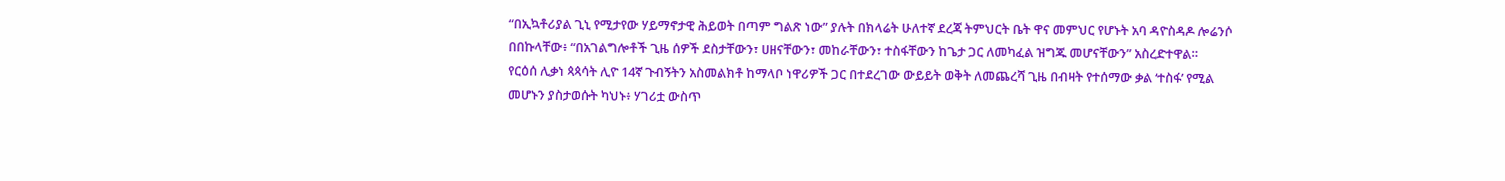“በኢኳቶሪያል ጊኒ የሚታየው ሃይማኖታዊ ሕይወት በጣም ግልጽ ነው” ያሉት በክላሬት ሁለተኛ ደረጃ ትምህርት ቤት ዋና መምህር የሆኑት አባ ዳዮስዳዶ ሎሬንሶ በበኩላቸው፥ “በአገልግሎቶች ጊዜ ሰዎች ደስታቸውን፣ ሀዘናቸውን፣ መከራቸውን፣ ተስፋቸውን ከጌታ ጋር ለመካፈል ዝግጁ መሆናቸውን” አስረድተዋል።
የርዕሰ ሊቃነ ጳጳሳት ሊዮ 14ኛ ጉብኝትን አስመልክቶ ከማላቦ ነዋሪዎች ጋር በተደረገው ውይይት ወቅት ለመጨረሻ ጊዜ በብዛት የተሰማው ቃል ‘ተስፋ’ የሚል መሆኑን ያስታወሱት ካህኑ፥ ሃገሪቷ ውስጥ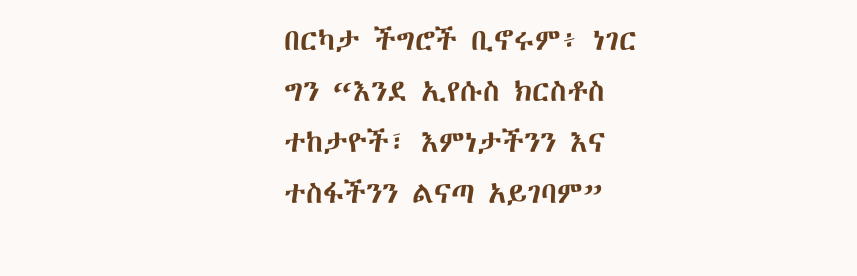በርካታ ችግሮች ቢኖሩም፥ ነገር ግን “እንደ ኢየሱስ ክርስቶስ ተከታዮች፣ እምነታችንን እና ተስፋችንን ልናጣ አይገባም”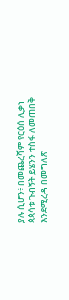ያሉ ሲሆን፥ በመጨረሻም የርዕሰ ሊቃነ ጳጳሳቱ ጉብኝት ይሄንን ተስፋ ለመጠበቅ እንደሚረዳ በመግለጽ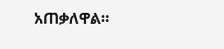አጠቃለዋል።